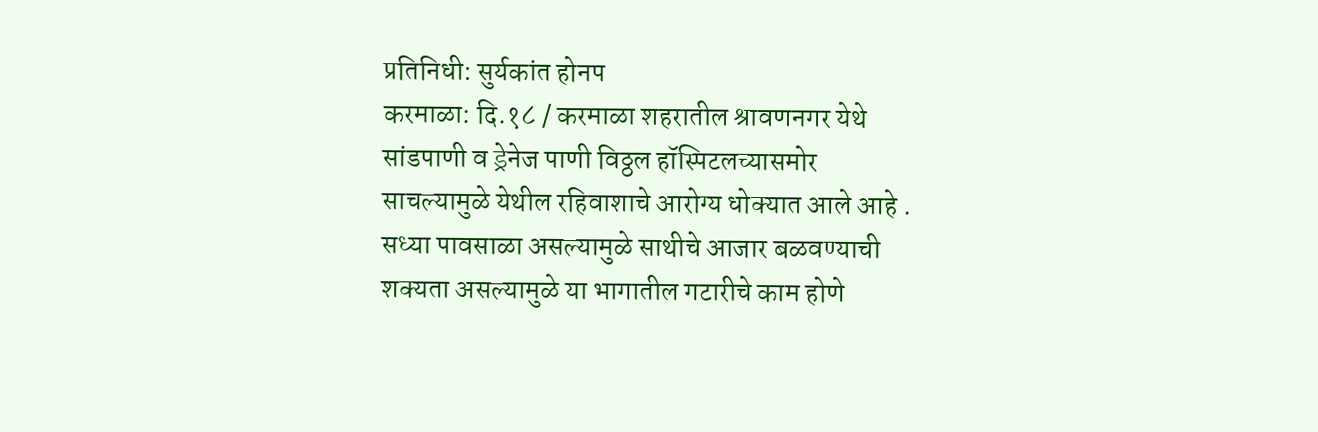प्रतिनिधी: सुर्यकांत होनप
करमाळा: दि.१८ / करमाळा शहरातील श्रावणनगर येथे सांडपाणी व ड्रेनेज पाणी विठ्ठल हॉस्पिटलच्यासमोर साचल्यामुळे येथील रहिवाशाचे आरोग्य धोक्यात आले आहे .
सध्या पावसाळा असल्यामुळे साथीचे आजार बळवण्याची शक्यता असल्यामुळे या भागातील गटारीचे काम होणे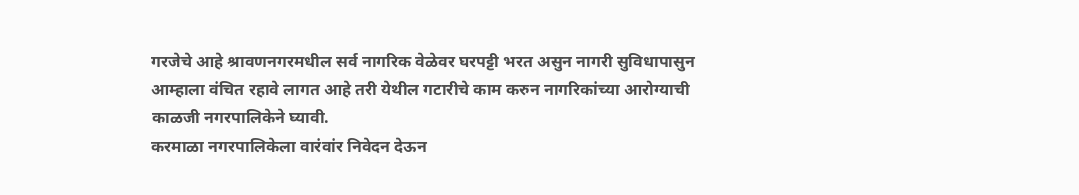गरजेचे आहे श्रावणनगरमधील सर्व नागरिक वेळेवर घरपट्टी भरत असुन नागरी सुविधापासुन आम्हाला वंचित रहावे लागत आहे तरी येथील गटारीचे काम करुन नागरिकांच्या आरोग्याची काळजी नगरपालिकेने घ्यावी.
करमाळा नगरपालिकेला वारंवांर निवेदन देऊन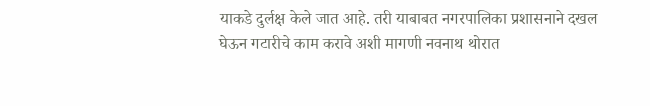याकडे दुर्लक्ष केले जात आहे. तरी याबाबत नगरपालिका प्रशासनाने दखल घेऊन गटारीचे काम करावे अशी मागणी नवनाथ थोरात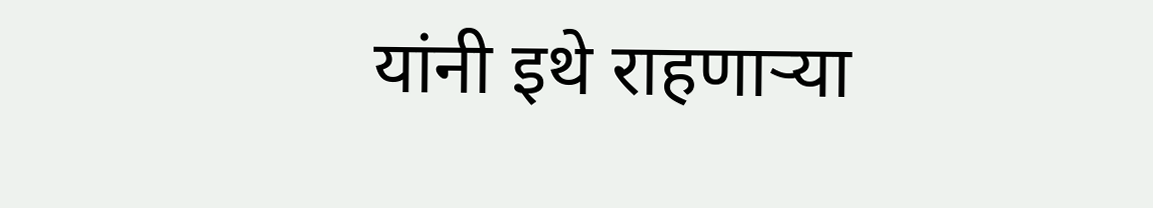यांनी इथे राहणाऱ्या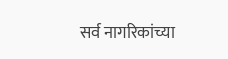सर्व नागरिकांच्या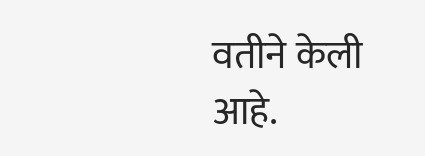वतीने केली आहे.